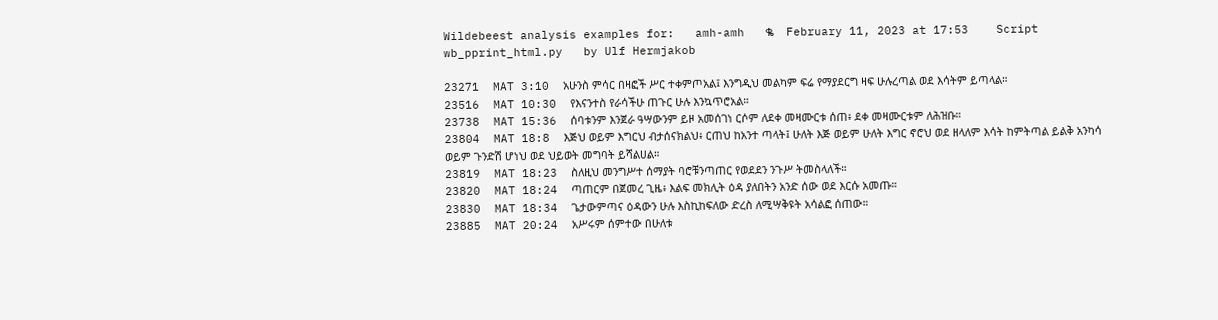Wildebeest analysis examples for:   amh-amh   ቈ    February 11, 2023 at 17:53    Script wb_pprint_html.py   by Ulf Hermjakob

23271  MAT 3:10  አሁንስ ምሳር በዛፎች ሥር ተቀምጦአል፤ እንግዲህ መልካም ፍሬ የማያደርግ ዛፍ ሁሉረጣል ወደ እሳትም ይጣላል።
23516  MAT 10:30  የእናንተስ የራሳችሁ ጠጉር ሁሉ እንኳጥሮአል።
23738  MAT 15:36  ሰባቱንም እንጀራ ዓሣውንም ይዞ አመሰገነ ርሶም ለደቀ መዛሙርቱ ሰጠ፥ ደቀ መዛሙርቱም ለሕዝቡ።
23804  MAT 18:8  እጅህ ወይም እግርህ ብታሰናክልህ፥ ርጠህ ከአንተ ጣላት፤ ሁለት እጅ ወይም ሁለት እግር ኖሮህ ወደ ዘላለም እሳት ከምትጣል ይልቅ አንካሳ ወይም ጉንድሽ ሆነህ ወደ ህይወት መግባት ይሻልሀል።
23819  MAT 18:23  ስለዚህ መንግሥተ ሰማያት ባሮቹንጣጠር የወደደን ንጉሥ ትመስላለች።
23820  MAT 18:24  ጣጠርም በጀመረ ጊዜ፥ እልፍ መክሊት ዕዳ ያለበትን አንድ ሰው ወደ እርሱ አመጡ።
23830  MAT 18:34  ጌታውምጣና ዕዳውን ሁሉ እስኪከፍለው ድረስ ለሚሣቅዩት አሳልፎ ሰጠው።
23885  MAT 20:24  አሥሩም ሰምተው በሁለቱ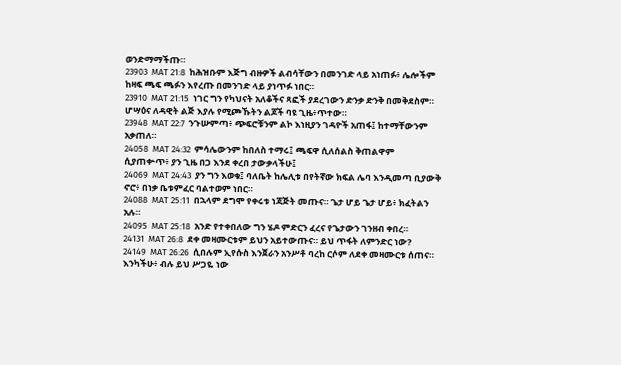ወንድማማችጡ።
23903  MAT 21:8  ከሕዝቡም እጅግ ብዙዎች ልብሳቸውን በመንገድ ላይ አነጠፉ፥ ሌሎችም ከዛፍ ጫፍ ጫፉን እየረጡ በመንገድ ላይ ያነጥፉ ነበር።
23910  MAT 21:15  ነገር ግን የካህናት አለቆችና ጻፎች ያደረገውን ድንቃ ድንቅ በመቅደስም። ሆሣዕና ለዳዊት ልጅ እያሉ የሚጮኹትን ልጆች ባዩ ጊዜ፥ጥተው።
23948  MAT 22:7  ንጉሡምጣ፥ ጭፍሮቹንም ልኮ እነዚያን ገዳዮች አጠፋ፤ ከተማቸውንም አቃጠለ።
24058  MAT 24:32  ምሳሌውንም ከበለስ ተማሩ፤ ጫፍዋ ሲለሰልስ ቅጠልዋም ሲያጠቍጥ፥ ያን ጊዜ በጋ እንደ ቀረበ ታውቃላችሁ፤
24069  MAT 24:43  ያን ግን እወቁ፤ ባለቤት ከሌሊቱ በየትኛው ክፍል ሌባ እንዲመጣ ቢያውቅ ኖሮ፥ በነቃ ቤቱምፈር ባልተወም ነበር።
24088  MAT 25:11  በኋላም ደግሞ የቀሩቱ ነጃጅት መጡና። ጌታ ሆይ ጌታ ሆይ፥ ክፈትልን አሉ።
24095  MAT 25:18  አንድ የተቀበለው ግን ሄዶ ምድርን ፈረና የጌታውን ገንዘብ ቀበረ።
24131  MAT 26:8  ደቀ መዛሙርቱም ይህን አይተውጡና። ይህ ጥፋት ለምንድር ነው?
24149  MAT 26:26  ሲበሉም ኢየሱስ እንጀራን አንሥቶ ባረከ ርሶም ለደቀ መዛሙርቱ ሰጠና። እንካችሁ፥ ብሉ ይህ ሥጋዬ ነው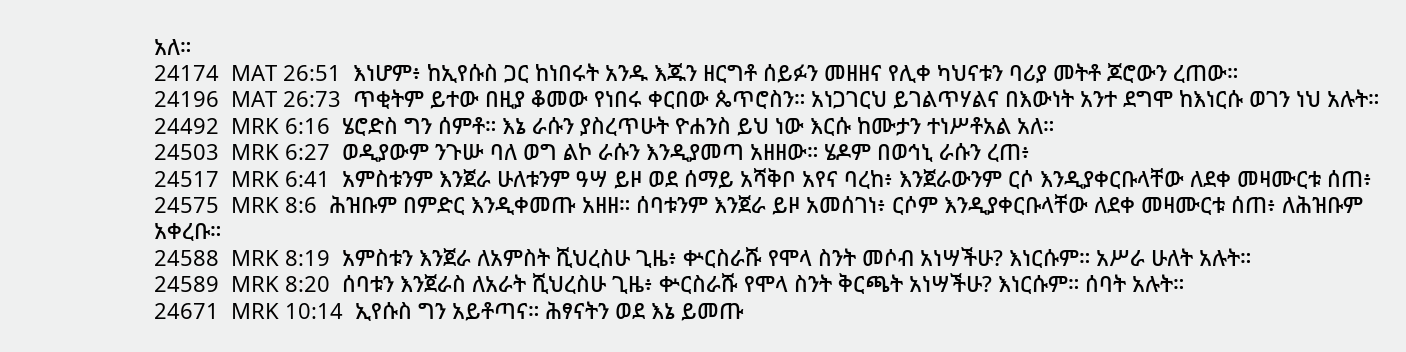አለ።
24174  MAT 26:51  እነሆም፥ ከኢየሱስ ጋር ከነበሩት አንዱ እጁን ዘርግቶ ሰይፉን መዘዘና የሊቀ ካህናቱን ባሪያ መትቶ ጆሮውን ረጠው።
24196  MAT 26:73  ጥቂትም ይተው በዚያ ቆመው የነበሩ ቀርበው ጴጥሮስን። አነጋገርህ ይገልጥሃልና በእውነት አንተ ደግሞ ከእነርሱ ወገን ነህ አሉት።
24492  MRK 6:16  ሄሮድስ ግን ሰምቶ። እኔ ራሱን ያስረጥሁት ዮሐንስ ይህ ነው እርሱ ከሙታን ተነሥቶአል አለ።
24503  MRK 6:27  ወዲያውም ንጉሡ ባለ ወግ ልኮ ራሱን እንዲያመጣ አዘዘው። ሄዶም በወኅኒ ራሱን ረጠ፥
24517  MRK 6:41  አምስቱንም እንጀራ ሁለቱንም ዓሣ ይዞ ወደ ሰማይ አሻቅቦ አየና ባረከ፥ እንጀራውንም ርሶ እንዲያቀርቡላቸው ለደቀ መዛሙርቱ ሰጠ፥
24575  MRK 8:6  ሕዝቡም በምድር እንዲቀመጡ አዘዘ። ሰባቱንም እንጀራ ይዞ አመሰገነ፥ ርሶም እንዲያቀርቡላቸው ለደቀ መዛሙርቱ ሰጠ፥ ለሕዝቡም አቀረቡ።
24588  MRK 8:19  አምስቱን እንጀራ ለአምስት ሺህረስሁ ጊዜ፥ ቍርስራሹ የሞላ ስንት መሶብ አነሣችሁ? እነርሱም። አሥራ ሁለት አሉት።
24589  MRK 8:20  ሰባቱን እንጀራስ ለአራት ሺህረስሁ ጊዜ፥ ቍርስራሹ የሞላ ስንት ቅርጫት አነሣችሁ? እነርሱም። ሰባት አሉት።
24671  MRK 10:14  ኢየሱስ ግን አይቶጣና። ሕፃናትን ወደ እኔ ይመጡ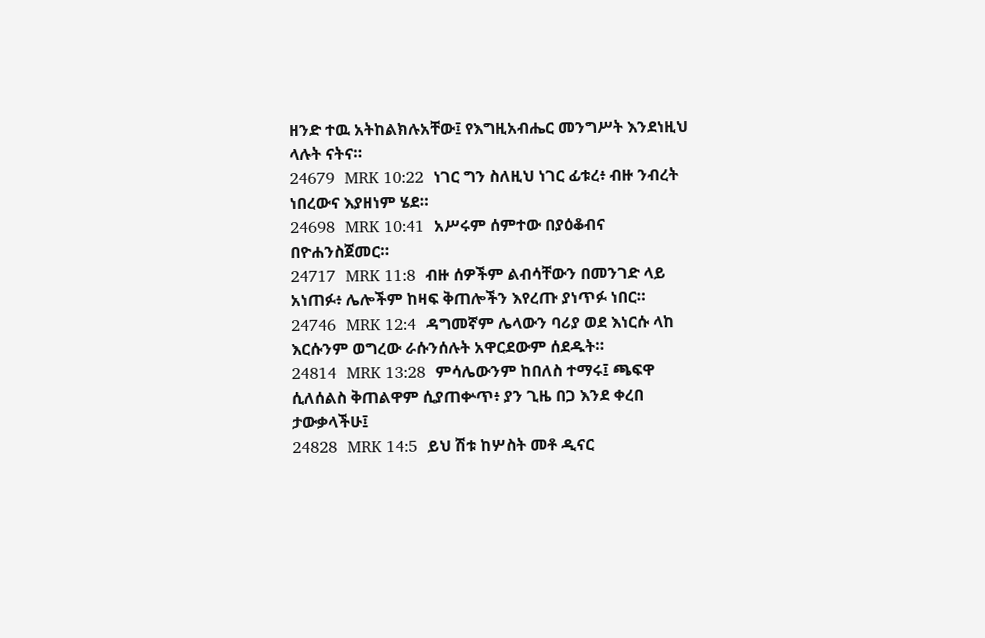ዘንድ ተዉ አትከልክሉአቸው፤ የእግዚአብሔር መንግሥት እንደነዚህ ላሉት ናትና።
24679  MRK 10:22  ነገር ግን ስለዚህ ነገር ፊቱረ፥ ብዙ ንብረት ነበረውና እያዘነም ሄደ።
24698  MRK 10:41  አሥሩም ሰምተው በያዕቆብና በዮሐንስጀመር።
24717  MRK 11:8  ብዙ ሰዎችም ልብሳቸውን በመንገድ ላይ አነጠፉ፥ ሌሎችም ከዛፍ ቅጠሎችን እየረጡ ያነጥፉ ነበር።
24746  MRK 12:4  ዳግመኛም ሌላውን ባሪያ ወደ እነርሱ ላከ እርሱንም ወግረው ራሱንሰሉት አዋርደውም ሰደዱት።
24814  MRK 13:28  ምሳሌውንም ከበለስ ተማሩ፤ ጫፍዋ ሲለሰልስ ቅጠልዋም ሲያጠቍጥ፥ ያን ጊዜ በጋ እንደ ቀረበ ታውቃላችሁ፤
24828  MRK 14:5  ይህ ሽቱ ከሦስት መቶ ዲናር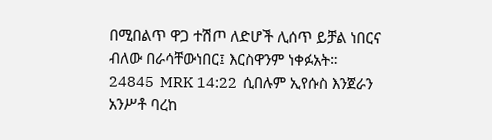በሚበልጥ ዋጋ ተሽጦ ለድሆች ሊሰጥ ይቻል ነበርና ብለው በራሳቸውነበር፤ እርስዋንም ነቀፉአት።
24845  MRK 14:22  ሲበሉም ኢየሱስ እንጀራን አንሥቶ ባረከ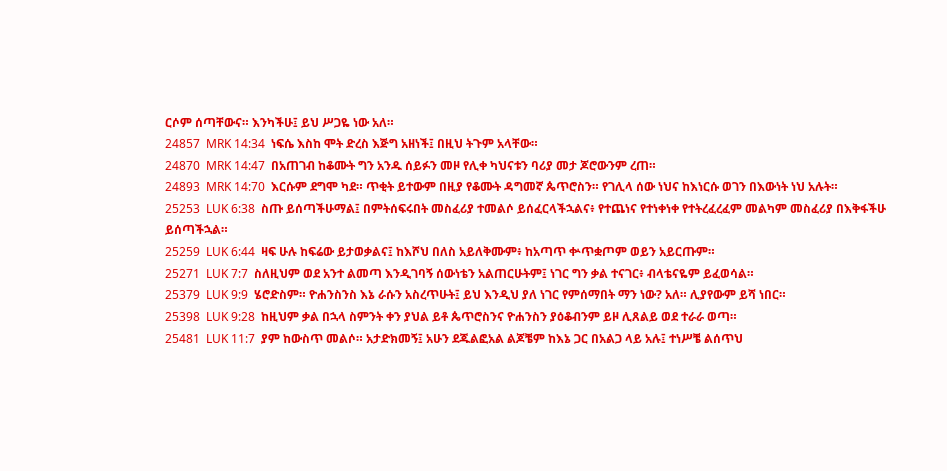ርሶም ሰጣቸውና። እንካችሁ፤ ይህ ሥጋዬ ነው አለ።
24857  MRK 14:34  ነፍሴ እስከ ሞት ድረስ እጅግ አዘነች፤ በዚህ ትጉም አላቸው።
24870  MRK 14:47  በአጠገብ ከቆሙት ግን አንዱ ሰይፉን መዞ የሊቀ ካህናቱን ባሪያ መታ ጆሮውንም ረጠ።
24893  MRK 14:70  እርሱም ደግሞ ካደ። ጥቂት ይተውም በዚያ የቆሙት ዳግመኛ ጴጥሮስን። የገሊላ ሰው ነህና ከእነርሱ ወገን በእውነት ነህ አሉት።
25253  LUK 6:38  ስጡ ይሰጣችሁማል፤ በምትሰፍሩበት መስፈሪያ ተመልሶ ይሰፈርላችኋልና፥ የተጨነና የተነቀነቀ የተትረፈረፈም መልካም መስፈሪያ በእቅፋችሁ ይሰጣችኋል።
25259  LUK 6:44  ዛፍ ሁሉ ከፍሬው ይታወቃልና፤ ከእሾህ በለስ አይለቅሙም፥ ከአጣጥ ቍጥቋጦም ወይን አይርጡም።
25271  LUK 7:7  ስለዚህም ወደ አንተ ልመጣ እንዲገባኝ ሰውነቴን አልጠርሁትም፤ ነገር ግን ቃል ተናገር፥ ብላቴናዬም ይፈወሳል።
25379  LUK 9:9  ሄሮድስም። ዮሐንስንስ እኔ ራሱን አስረጥሁት፤ ይህ እንዲህ ያለ ነገር የምሰማበት ማን ነው? አለ። ሊያየውም ይሻ ነበር።
25398  LUK 9:28  ከዚህም ቃል በኋላ ስምንት ቀን ያህል ይቶ ጴጥሮስንና ዮሐንስን ያዕቆብንም ይዞ ሊጸልይ ወደ ተራራ ወጣ።
25481  LUK 11:7  ያም ከውስጥ መልሶ። አታድክመኝ፤ አሁን ደጁልፎአል ልጆቼም ከእኔ ጋር በአልጋ ላይ አሉ፤ ተነሥቼ ልሰጥህ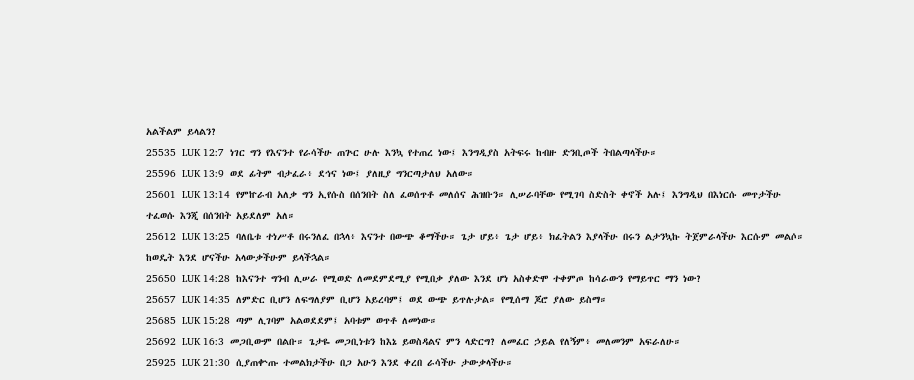አልችልም ይላልን?
25535  LUK 12:7  ነገር ግን የእናንተ የራሳችሁ ጠጕር ሁሉ እንኳ የተጠረ ነው፤ እንግዲያስ አትፍሩ ከብዙ ድንቢጦች ትበልጣላችሁ።
25596  LUK 13:9  ወደ ፊትም ብታፈራ፥ ደኅና ነው፤ ያለዚያ ግንርጣታለህ አለው።
25601  LUK 13:14  የምኵራብ አለቃ ግን ኢየሱስ በሰንበት ስለ ፈወሰጥቶ መለሰና ሕዝቡን። ሊሠራባቸው የሚገባ ስድስት ቀኖች አሉ፤ እንግዲህ በእነርሱ መጥታችሁ ተፈወሱ እንጂ በሰንበት አይደለም አለ።
25612  LUK 13:25  ባለቤቱ ተነሥቶ በሩንለፈ በኋላ፥ እናንተ በውጭ ቆማችሁ። ጌታ ሆይ፥ ጌታ ሆይ፥ ክፈትልን እያላችሁ በሩን ልታንኳኩ ትጀምራላችሁ እርሱም መልሶ። ከወዴት እንደ ሆናችሁ አላውቃችሁም ይላችኋል።
25650  LUK 14:28  ከእናንተ ግንብ ሊሠራ የሚወድ ለመደምደሚያ የሚበቃ ያለው እንደ ሆነ አስቀድሞ ተቀምጦ ከሳራውን የማይጥር ማን ነው?
25657  LUK 14:35  ለምድር ቢሆን ለፍግለያም ቢሆን አይረባም፤ ወደ ውጭ ይጥሉታል። የሚሰማ ጆሮ ያለው ይስማ።
25685  LUK 15:28  ጣም ሊገባም አልወደደም፤ አባቱም ወጥቶ ለመነው።
25692  LUK 16:3  መጋቢውም በልቡ። ጌታዬ መጋቢነቱን ከእኔ ይወስዳልና ምን ላድርግ? ለመፈር ኃይል የለኝም፥ መለመንም አፍራለሁ።
25925  LUK 21:30  ሲያጠቍጡ ተመልክታችሁ በጋ አሁን እንደ ቀረበ ራሳችሁ ታውቃላችሁ።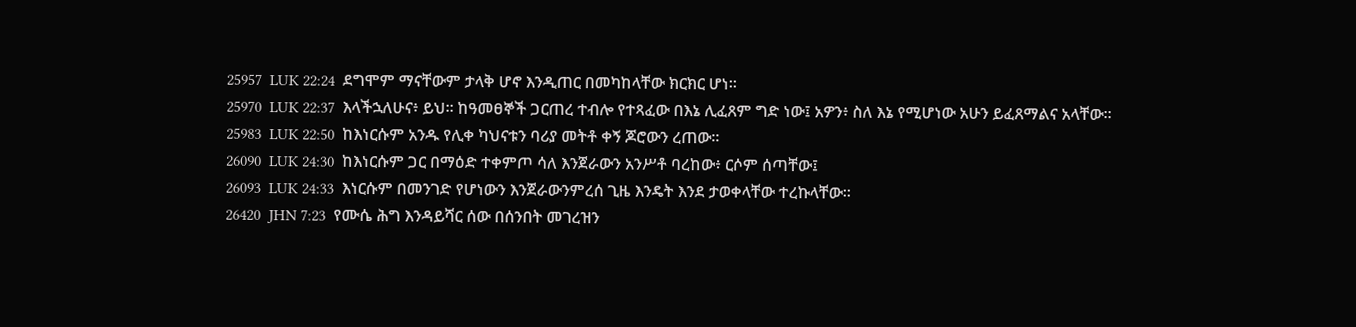25957  LUK 22:24  ደግሞም ማናቸውም ታላቅ ሆኖ እንዲጠር በመካከላቸው ክርክር ሆነ።
25970  LUK 22:37  እላችኋለሁና፥ ይህ። ከዓመፀኞች ጋርጠረ ተብሎ የተጻፈው በእኔ ሊፈጸም ግድ ነው፤ አዎን፥ ስለ እኔ የሚሆነው አሁን ይፈጸማልና አላቸው።
25983  LUK 22:50  ከእነርሱም አንዱ የሊቀ ካህናቱን ባሪያ መትቶ ቀኝ ጆሮውን ረጠው።
26090  LUK 24:30  ከእነርሱም ጋር በማዕድ ተቀምጦ ሳለ እንጀራውን አንሥቶ ባረከው፥ ርሶም ሰጣቸው፤
26093  LUK 24:33  እነርሱም በመንገድ የሆነውን እንጀራውንምረሰ ጊዜ እንዴት እንደ ታወቀላቸው ተረኩላቸው።
26420  JHN 7:23  የሙሴ ሕግ እንዳይሻር ሰው በሰንበት መገረዝን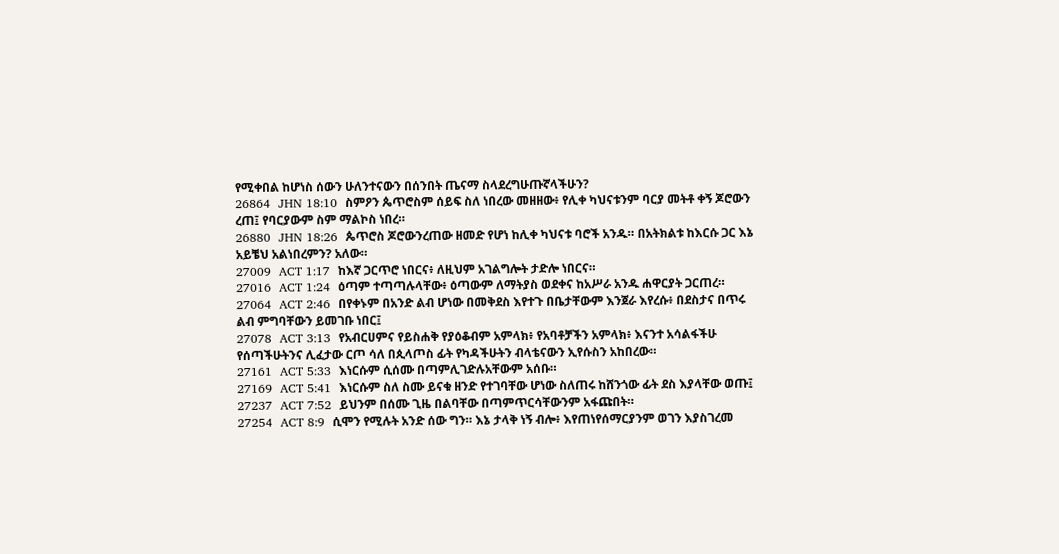የሚቀበል ከሆነስ ሰውን ሁለንተናውን በሰንበት ጤናማ ስላደረግሁጡኛላችሁን?
26864  JHN 18:10  ስምዖን ጴጥሮስም ሰይፍ ስለ ነበረው መዘዘው፥ የሊቀ ካህናቱንም ባርያ መትቶ ቀኝ ጆሮውን ረጠ፤ የባርያውም ስም ማልኮስ ነበረ።
26880  JHN 18:26  ጴጥሮስ ጆሮውንረጠው ዘመድ የሆነ ከሊቀ ካህናቱ ባሮች አንዱ። በአትክልቱ ከእርሱ ጋር እኔ አይቼህ አልነበረምን? አለው።
27009  ACT 1:17  ከእኛ ጋርጥሮ ነበርና፥ ለዚህም አገልግሎት ታድሎ ነበርና።
27016  ACT 1:24  ዕጣም ተጣጣሉላቸው፥ ዕጣውም ለማትያስ ወደቀና ከአሥራ አንዱ ሐዋርያት ጋርጠረ።
27064  ACT 2:46  በየቀኑም በአንድ ልብ ሆነው በመቅደስ እየተጉ በቤታቸውም እንጀራ እየረሱ፥ በደስታና በጥሩ ልብ ምግባቸውን ይመገቡ ነበር፤
27078  ACT 3:13  የአብርሀምና የይስሐቅ የያዕቆብም አምላክ፥ የአባቶቻችን አምላክ፥ እናንተ አሳልፋችሁ የሰጣችሁትንና ሊፈታው ርጦ ሳለ በጲላጦስ ፊት የካዳችሁትን ብላቴናውን ኢየሱስን አከበረው።
27161  ACT 5:33  እነርሱም ሲሰሙ በጣምሊገድሉአቸውም አሰቡ።
27169  ACT 5:41  እነርሱም ስለ ስሙ ይናቁ ዘንድ የተገባቸው ሆነው ስለጠሩ ከሸንጎው ፊት ደስ እያላቸው ወጡ፤
27237  ACT 7:52  ይህንም በሰሙ ጊዜ በልባቸው በጣምጥርሳቸውንም አፋጩበት።
27254  ACT 8:9  ሲሞን የሚሉት አንድ ሰው ግን። እኔ ታላቅ ነኝ ብሎ፥ እየጠነየሰማርያንም ወገን እያስገረመ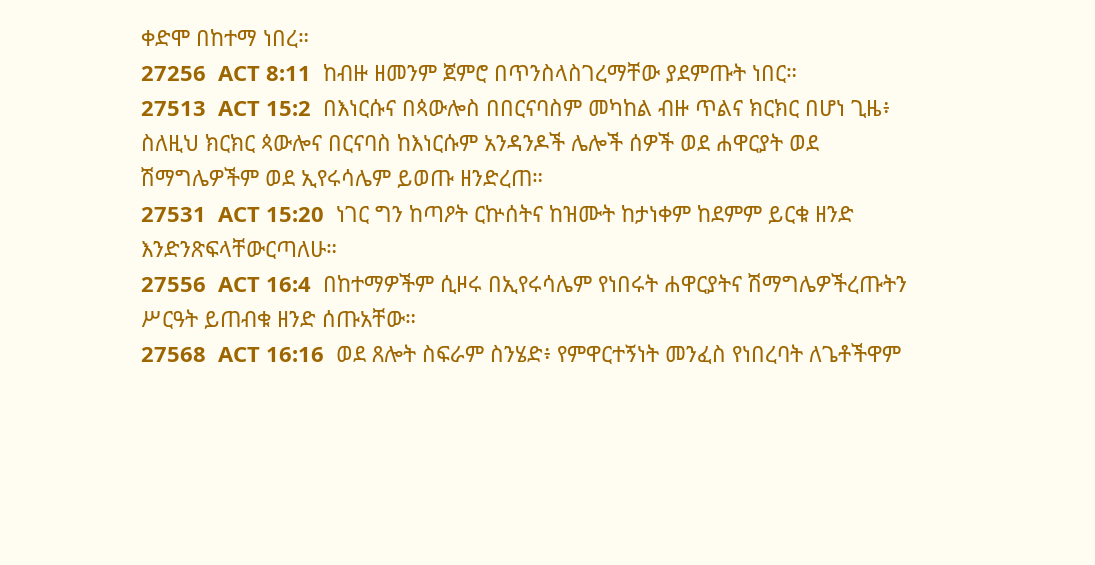ቀድሞ በከተማ ነበረ።
27256  ACT 8:11  ከብዙ ዘመንም ጀምሮ በጥንስላስገረማቸው ያደምጡት ነበር።
27513  ACT 15:2  በእነርሱና በጳውሎስ በበርናባስም መካከል ብዙ ጥልና ክርክር በሆነ ጊዜ፥ ስለዚህ ክርክር ጳውሎና በርናባስ ከእነርሱም አንዳንዶች ሌሎች ሰዎች ወደ ሐዋርያት ወደ ሽማግሌዎችም ወደ ኢየሩሳሌም ይወጡ ዘንድረጠ።
27531  ACT 15:20  ነገር ግን ከጣዖት ርኵሰትና ከዝሙት ከታነቀም ከደምም ይርቁ ዘንድ እንድንጽፍላቸውርጣለሁ።
27556  ACT 16:4  በከተማዎችም ሲዞሩ በኢየሩሳሌም የነበሩት ሐዋርያትና ሽማግሌዎችረጡትን ሥርዓት ይጠብቁ ዘንድ ሰጡአቸው።
27568  ACT 16:16  ወደ ጸሎት ስፍራም ስንሄድ፥ የምዋርተኝነት መንፈስ የነበረባት ለጌቶችዋም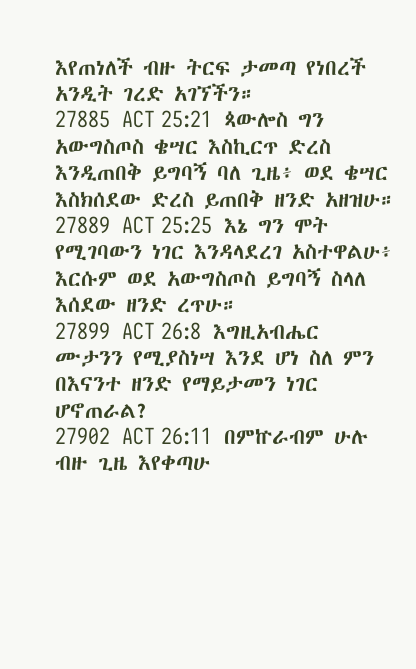እየጠነለች ብዙ ትርፍ ታመጣ የነበረች አንዲት ገረድ አገኘችን።
27885  ACT 25:21  ጳውሎስ ግን አውግስጦስ ቄሣር እስኪርጥ ድረስ እንዲጠበቅ ይግባኝ ባለ ጊዜ፥ ወደ ቄሣር እስክሰደው ድረስ ይጠበቅ ዘንድ አዘዝሁ።
27889  ACT 25:25  እኔ ግን ሞት የሚገባውን ነገር እንዳላደረገ አስተዋልሁ፥ እርሱም ወደ አውግስጦስ ይግባኝ ስላለ እሰደው ዘንድ ረጥሁ።
27899  ACT 26:8  እግዚአብሔር ሙታንን የሚያስነሣ እንደ ሆነ ስለ ምን በእናንተ ዘንድ የማይታመን ነገር ሆኖጠራል?
27902  ACT 26:11  በምኵራብም ሁሉ ብዙ ጊዜ እየቀጣሁ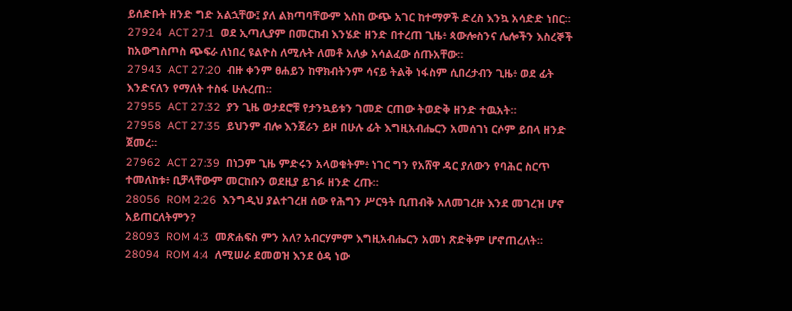ይሰድቡት ዘንድ ግድ አልኋቸው፤ ያለ ልክጣባቸውም እስከ ውጭ አገር ከተማዎች ድረስ እንኳ አሳድድ ነበር።
27924  ACT 27:1  ወደ ኢጣሊያም በመርከብ እንሄድ ዘንድ በተረጠ ጊዜ፥ ጳውሎስንና ሌሎችን እስረኞች ከአውግስጦስ ጭፍራ ለነበረ ዩልዮስ ለሚሉት ለመቶ አለቃ አሳልፈው ሰጡአቸው።
27943  ACT 27:20  ብዙ ቀንም ፀሐይን ከዋክብትንም ሳናይ ትልቅ ነፋስም ሲበረታብን ጊዜ፥ ወደ ፊት እንድናለን የማለት ተስፋ ሁሉረጠ።
27955  ACT 27:32  ያን ጊዜ ወታደሮቹ የታንኳይቱን ገመድ ርጠው ትወድቅ ዘንድ ተዉአት።
27958  ACT 27:35  ይህንም ብሎ እንጀራን ይዞ በሁሉ ፊት እግዚአብሔርን አመሰገነ ርሶም ይበላ ዘንድ ጀመረ።
27962  ACT 27:39  በነጋም ጊዜ ምድሩን አላወቁትም፥ ነገር ግን የአሸዋ ዳር ያለውን የባሕር ስርጥ ተመለከቱ፥ ቢቻላቸውም መርከቡን ወደዚያ ይገፉ ዘንድ ረጡ።
28056  ROM 2:26  እንግዲህ ያልተገረዘ ሰው የሕግን ሥርዓት ቢጠብቅ አለመገረዙ እንደ መገረዝ ሆኖ አይጠርለትምን?
28093  ROM 4:3  መጽሐፍስ ምን አለ? አብርሃምም እግዚአብሔርን አመነ ጽድቅም ሆኖጠረለት።
28094  ROM 4:4  ለሚሠራ ደመወዝ እንደ ዕዳ ነው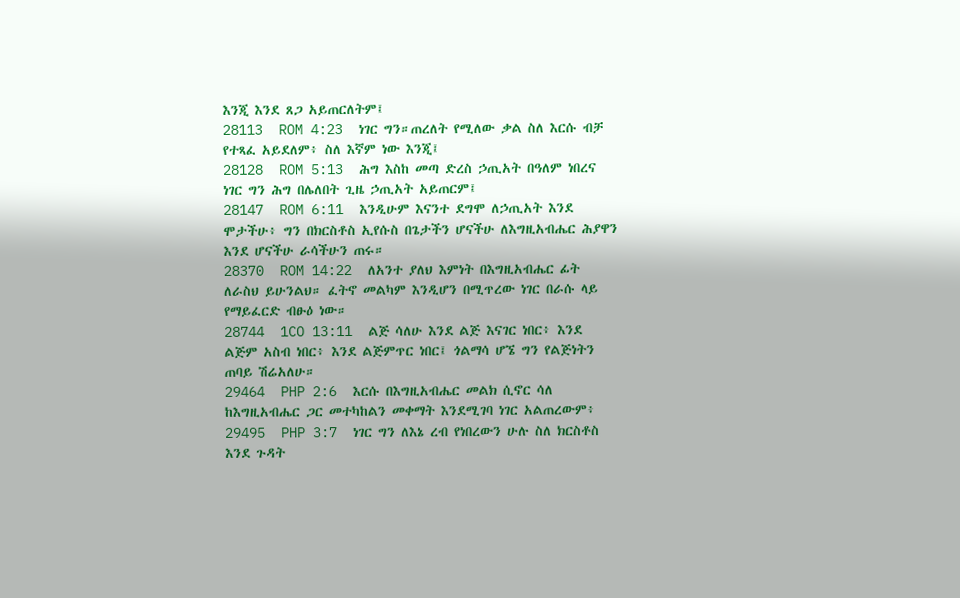እንጂ እንደ ጸጋ አይጠርለትም፤
28113  ROM 4:23  ነገር ግን።ጠረለት የሚለው ቃል ስለ እርሱ ብቻ የተጻፈ አይደለም፥ ስለ እኛም ነው እንጂ፤
28128  ROM 5:13  ሕግ እስከ መጣ ድረስ ኃጢአት በዓለም ነበረና ነገር ግን ሕግ በሌለበት ጊዜ ኃጢአት አይጠርም፤
28147  ROM 6:11  እንዲሁም እናንተ ደግሞ ለኃጢአት እንደ ሞታችሁ፥ ግን በክርስቶስ ኢየሱስ በጌታችን ሆናችሁ ለእግዚአብሔር ሕያዋን እንደ ሆናችሁ ራሳችሁን ጠሩ።
28370  ROM 14:22  ለአንተ ያለህ እምነት በእግዚአብሔር ፊት ለራስህ ይሁንልህ። ፈትኖ መልካም እንዲሆን በሚጥረው ነገር በራሱ ላይ የማይፈርድ ብፁዕ ነው።
28744  1CO 13:11  ልጅ ሳለሁ እንደ ልጅ እናገር ነበር፥ እንደ ልጅም አስብ ነበር፥ እንደ ልጅምጥር ነበር፤ ጎልማሳ ሆኜ ግን የልጅነትን ጠባይ ሽሬአለሁ።
29464  PHP 2:6  እርሱ በእግዚአብሔር መልክ ሲኖር ሳለ ከእግዚአብሔር ጋር መተካከልን መቀማት እንደሚገባ ነገር አልጠረውም፥
29495  PHP 3:7  ነገር ግን ለእኔ ረብ የነበረውን ሁሉ ስለ ክርስቶስ እንደ ጉዳት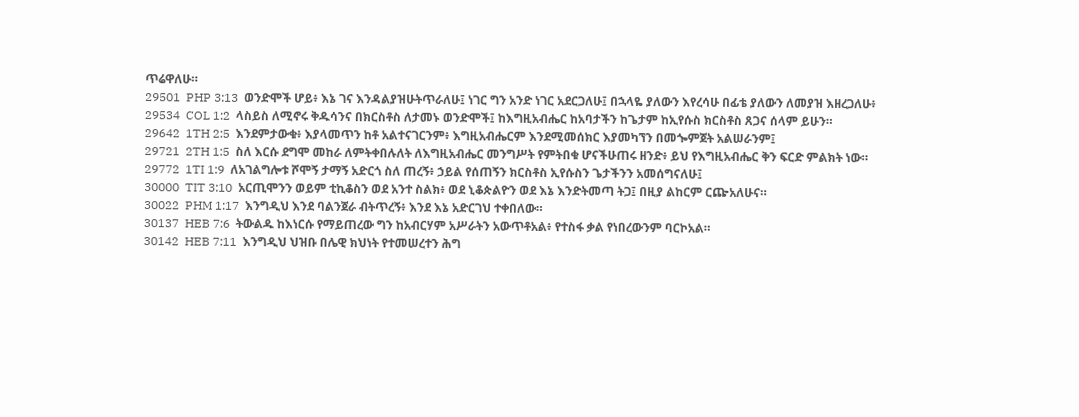ጥሬዋለሁ።
29501  PHP 3:13  ወንድሞች ሆይ፥ እኔ ገና እንዳልያዝሁትጥራለሁ፤ ነገር ግን አንድ ነገር አደርጋለሁ፤ በኋላዬ ያለውን እየረሳሁ በፊቴ ያለውን ለመያዝ እዘረጋለሁ፥
29534  COL 1:2  ላስይስ ለሚኖሩ ቅዱሳንና በክርስቶስ ለታመኑ ወንድሞች፤ ከእግዚአብሔር ከአባታችን ከጌታም ከኢየሱስ ክርስቶስ ጸጋና ሰላም ይሁን።
29642  1TH 2:5  እንደምታውቁ፥ እያላመጥን ከቶ አልተናገርንም፥ እግዚአብሔርም እንደሚመሰክር እያመካኘን በመጐምጀት አልሠራንም፤
29721  2TH 1:5  ስለ እርሱ ደግሞ መከራ ለምትቀበሉለት ለእግዚአብሔር መንግሥት የምትበቁ ሆናችሁጠሩ ዘንድ፥ ይህ የእግዚአብሔር ቅን ፍርድ ምልክት ነው።
29772  1TI 1:9  ለአገልግሎቱ ሾሞኝ ታማኝ አድርጎ ስለ ጠረኝ፥ ኃይል የሰጠኝን ክርስቶስ ኢየሱስን ጌታችንን አመሰግናለሁ፤
30000  TIT 3:10  አርጢሞንን ወይም ቲኪቆስን ወደ አንተ ስልክ፥ ወደ ኒቆጵልዮን ወደ እኔ እንድትመጣ ትጋ፤ በዚያ ልከርም ርጬአለሁና።
30022  PHM 1:17  እንግዲህ እንደ ባልንጀራ ብትጥረኝ፥ እንደ እኔ አድርገህ ተቀበለው።
30137  HEB 7:6  ትውልዱ ከእነርሱ የማይጠረው ግን ከአብርሃም አሥራትን አውጥቶአል፥ የተስፋ ቃል የነበረውንም ባርኮአል።
30142  HEB 7:11  እንግዲህ ህዝቡ በሌዊ ክህነት የተመሠረተን ሕግ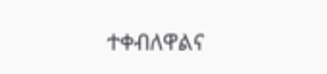ተቀብለዋልና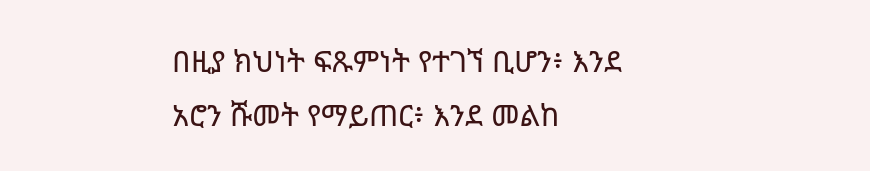በዚያ ክህነት ፍጹምነት የተገኘ ቢሆን፥ እንደ አሮን ሹመት የማይጠር፥ እንደ መልከ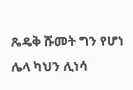ጼዴቅ ሹመት ግን የሆነ ሌላ ካህን ሊነሳ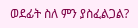ወደፊት ስለ ምን ያስፈልጋል?